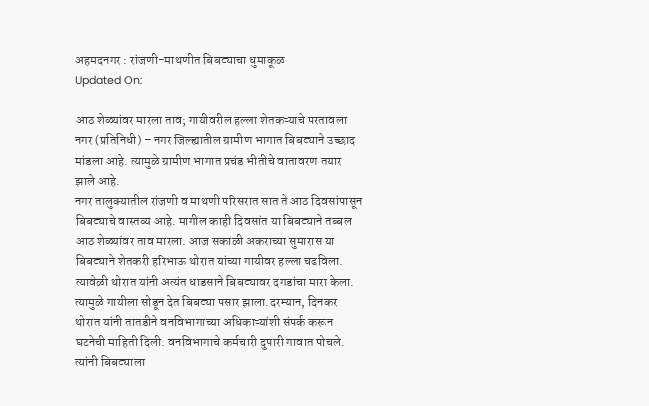अहमदनगर : रांजणी-माथणीत बिबट्याचा धुमाकूळ
Updated On:

आठ शेळ्यांवर मारला ताव; गायीवरील हल्ला शेतकऱ्याचे परतावला
नगर (प्रतिनिधी) – नगर जिल्ह्यातील ग्रामीण भागात बिबट्याने उच्छाद मांडला आहे. त्यामुळे ग्रामीण भागात प्रचंड भीतीचे वातावरण तयार झाले आहे.
नगर तालुक्यातील रांजणी व माथणी परिसरात सात ते आठ दिवसांपासून बिबट्याचे वास्तव्य आहे. मागील काही दिवसांत या बिबट्याने तब्बल आठ शेळ्यांवर ताव मारला. आज सकाळी अकराच्या सुमारास या बिबट्याने शेतकरी हरिभाऊ थोरात यांच्या गायीवर हल्ला चढविला.
त्यावेळी थोरात यांनी अत्यंत धाडसाने बिबट्यावर दगडांचा मारा केला. त्यामुळे गायीला सोडून देत बिबट्या पसार झाला.दरम्यान, दिनकर थोरात यांनी तातडीने वनविभागाच्या अधिकाऱ्यांशी संपर्क करून घटनेची माहिती दिली. वनविभागाचे कर्मचारी दुपारी गावात पोचले. त्यांनी बिबट्याला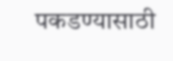पकडण्यासाठी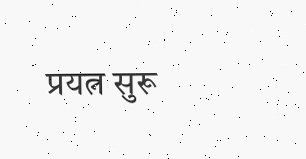प्रयत्न सुरू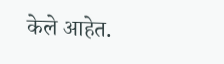केले आहेत.